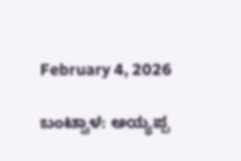February 4, 2026

ಬಂಟ್ವಾಳ: ಅಯ್ಯಪ್ಪ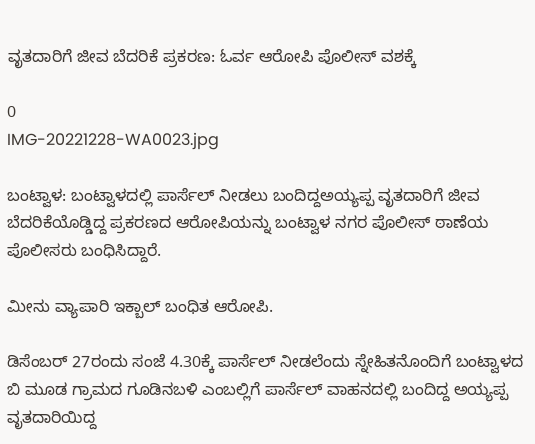ವೃತದಾರಿಗೆ ಜೀವ ಬೆದರಿಕೆ ಪ್ರಕರಣ: ಓರ್ವ ಆರೋಪಿ ಪೊಲೀಸ್ ವಶಕ್ಕೆ

0
IMG-20221228-WA0023.jpg

ಬಂಟ್ವಾಳ: ಬಂಟ್ವಾಳದಲ್ಲಿ ಪಾರ್ಸೆಲ್‌ ನೀಡಲು ಬಂದಿದ್ದಅಯ್ಯಪ್ಪ ವೃತದಾರಿಗೆ ಜೀವ ಬೆದರಿಕೆಯೊಡ್ಡಿದ್ದ ಪ್ರಕರಣದ ಆರೋಪಿಯನ್ನು ಬಂಟ್ವಾಳ ನಗರ ಪೊಲೀಸ್ ಠಾಣೆಯ ಪೊಲೀಸರು ಬಂಧಿಸಿದ್ದಾರೆ.

ಮೀನು ವ್ಯಾಪಾರಿ ಇಕ್ಬಾಲ್ ಬಂಧಿತ ಆರೋಪಿ.

ಡಿಸೆಂಬರ್ 27ರಂದು ಸಂಜೆ 4.30ಕ್ಕೆ ಪಾರ್ಸೆಲ್ ನೀಡಲೆಂದು ಸ್ನೇಹಿತನೊಂದಿಗೆ ಬಂಟ್ವಾಳದ ಬಿ ಮೂಡ ಗ್ರಾಮದ ಗೂಡಿನಬಳಿ ಎಂಬಲ್ಲಿಗೆ ಪಾರ್ಸೆಲ್ ವಾಹನದಲ್ಲಿ ಬಂದಿದ್ದ ಅಯ್ಯಪ್ಪ ವೃತದಾರಿಯಿದ್ದ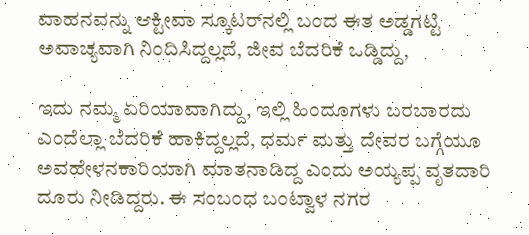ವಾಹನವನ್ನು ಆಕ್ಟೀವಾ ಸ್ಕೂಟರ್‌ನಲ್ಲಿ ಬಂದ ಈತ ಅಡ್ಡಗಟ್ಟಿ ಅವಾಚ್ಯವಾಗಿ ನಿಂದಿಸಿದ್ದಲ್ಲದೆ, ಜೀವ ಬೆದರಿಕೆ ಒಡ್ಡಿದ್ದು,

ಇದು ನಮ್ಮ ಏರಿಯಾವಾಗಿದ್ದು, ಇಲ್ಲಿ ಹಿಂದೂಗಳು ಬರಬಾರದು ಎಂದೆಲ್ಲಾ ಬೆದರಿಕೆ ಹಾಕಿದ್ದಲ್ಲದೆ, ಧರ್ಮ ಮತ್ತು ದೇವರ ಬಗ್ಗೆಯೂ ಅವಹೇಳನಕಾರಿಯಾಗಿ ಮಾತನಾಡಿದ್ದ ಎಂದು ಅಯ್ಯಪ್ಪ ವೃತದಾರಿ ದೂರು ನೀಡಿದ್ದರು. ಈ ಸಂಬಂಧ ಬಂಟ್ವಾಳ ನಗರ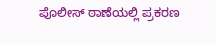ಪೊಲೀಸ್ ಠಾಣೆಯಲ್ಲಿ ಪ್ರಕರಣ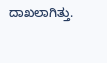ದಾಖಲಾಗಿತ್ತು.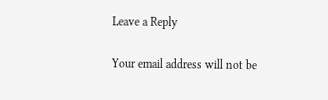Leave a Reply

Your email address will not be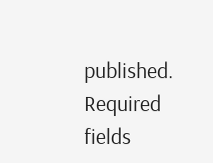published. Required fields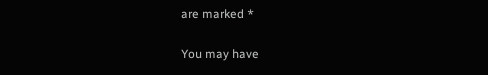are marked *

You may have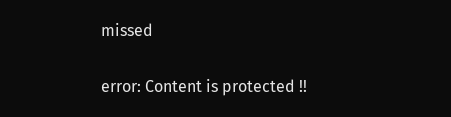missed

error: Content is protected !!